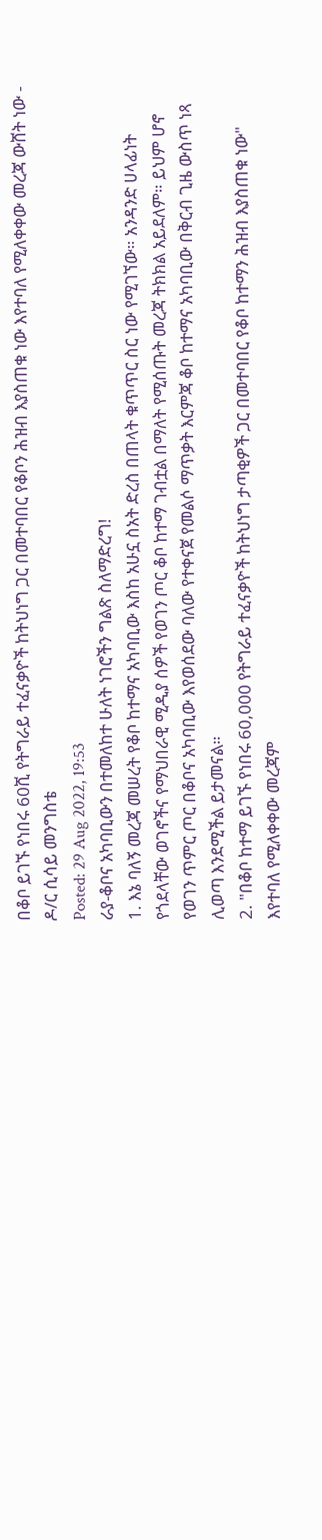በቆቦ ይገኙ የነበሩ 60ሺ የትግራይ ተፈናቃዮች ከትህነግ ጋር በመተባበር የቆቦን ሕዝብ እያስጠቁ ነው እየተባለ የሚለቀቀው መረጃ ውሸት ነው - ዶ/ር ሲሳይ መንግስቴ
Posted: 29 Aug 2022, 19:53
ራያ-ቆቦና አካባቢውን በተመለከተ ሁለት ነገሮችን ግልጽ ስለማድረግ!
1. እኔ ባለኝ መረጃ መሠረት የቆቦ ከተማና አካባቢው እስከ አሁኗ ስአት ድረስ በጠላት ቁጥጥር ስር ነው የሚገኘው። አንዳንድ ሀላፊነት የጎደላቸው ወገኖችና የማህበራዊ ሚዲያ ሰዎች የወገን ጦር ቆቦ ከተማ ገብቷል በማለት የሚሰጡት መረጃ ትክክል አይደለም። ይህም ሆኖ የወገን ጥምር ጦር በቆቦና አካባቢው እየወሰደው ባለው የተቀናጀ የመልሶ ማጥቃት እርምጃ ቆቦ ከተማና አካባቢው በቅርብ ጊዜ ውስጥ ነጻ ሊወጣ እንደሚችል ይታመናል።
2. "በቆቦ ከተማ ይገኙ የነበሩ 60,000 የትግራይ ተፈናቃዮች ከትህነግ ታጣቂዎች ጋር በመተባበር የቆቦ ከተማን ሕዝብ እያስጠቁ ነው" እየተባለ የሚለቀቀው መረጃም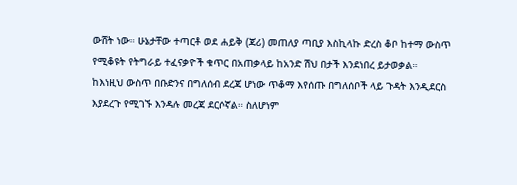ውሸት ነው። ሁኔታቸው ተጣርቶ ወደ ሐይቅ (ጃሪ) መጠለያ ጣቢያ እስኪላኩ ድረስ ቆቦ ከተማ ውስጥ የሚቆዩት የትግራይ ተፈናቃዮች ቁጥር በአጠቃላይ ከአንድ ሽህ በታች እንደነበረ ይታወቃል።
ከእነዚህ ውስጥ በቡድንና በግለሰብ ደረጃ ሆነው ጥቆማ እየሰጡ በግለሰቦች ላይ ጉዳት እንዲደርስ እያደረጉ የሚገኙ እንዳሉ መረጃ ደርሶኛል። ስለሆነም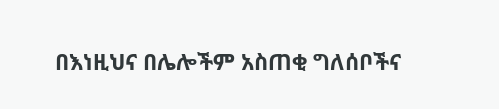በእነዚህና በሌሎችም አስጠቂ ግለሰቦችና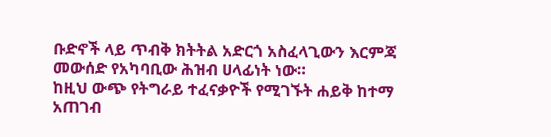ቡድኖች ላይ ጥብቅ ክትትል አድርጎ አስፈላጊውን እርምጃ መውሰድ የአካባቢው ሕዝብ ሀላፊነት ነው።
ከዚህ ውጭ የትግራይ ተፈናቃዮች የሚገኙት ሐይቅ ከተማ አጠገብ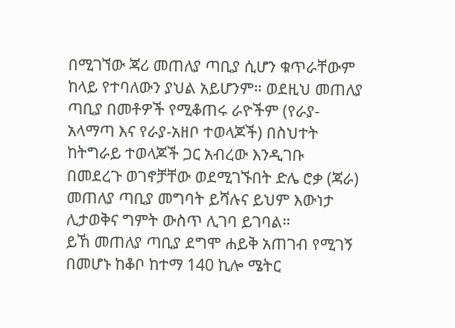በሚገኘው ጃሪ መጠለያ ጣቢያ ሲሆን ቁጥራቸውም ከላይ የተባለውን ያህል አይሆንም። ወደዚህ መጠለያ ጣቢያ በመቶዎች የሚቆጠሩ ራዮችም (የራያ-አላማጣ እና የራያ-አዘቦ ተወላጆች) በስህተት ከትግራይ ተወላጆች ጋር አብረው እንዲገቡ በመደረጉ ወገኖቻቸው ወደሚገኙበት ድሌ ሮቃ (ጃራ) መጠለያ ጣቢያ መግባት ይሻሉና ይህም እውነታ ሊታወቅና ግምት ውስጥ ሊገባ ይገባል።
ይኸ መጠለያ ጣቢያ ደግሞ ሐይቅ አጠገብ የሚገኝ በመሆኑ ከቆቦ ከተማ 140 ኪሎ ሜትር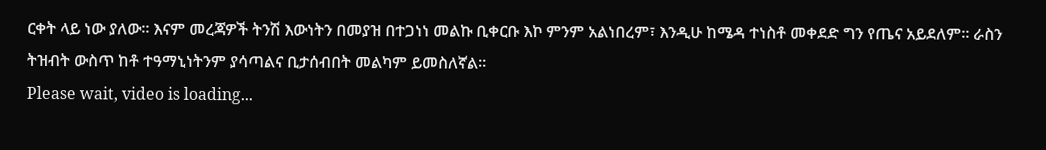ርቀት ላይ ነው ያለው። እናም መረጃዎች ትንሽ እውነትን በመያዝ በተጋነነ መልኩ ቢቀርቡ እኮ ምንም አልነበረም፣ እንዲሁ ከሜዳ ተነስቶ መቀደድ ግን የጤና አይደለም። ራስን ትዝብት ውስጥ ከቶ ተዓማኒነትንም ያሳጣልና ቢታሰብበት መልካም ይመስለኛል።
Please wait, video is loading...